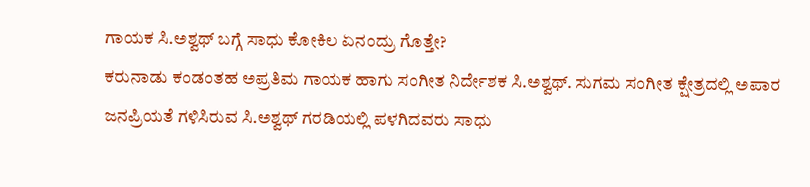ಗಾಯಕ ಸಿ.ಅಶ್ವಥ್ ಬಗ್ಗೆ ಸಾಧು ಕೋಕಿಲ ಏನಂದ್ರು ಗೊತ್ತೇ?
ಕರುನಾಡು ಕಂಡಂತಹ ಅಪ್ರತಿಮ ಗಾಯಕ ಹಾಗು ಸಂಗೀತ ನಿರ್ದೇಶಕ ಸಿ.ಅಶ್ವಥ್. ಸುಗಮ ಸಂಗೀತ ಕ್ಷೇತ್ರದಲ್ಲಿ ಅಪಾರ ಜನಪ್ರಿಯತೆ ಗಳಿಸಿರುವ ಸಿ.ಅಶ್ವಥ್ ಗರಡಿಯಲ್ಲಿ ಪಳಗಿದವರು ಸಾಧು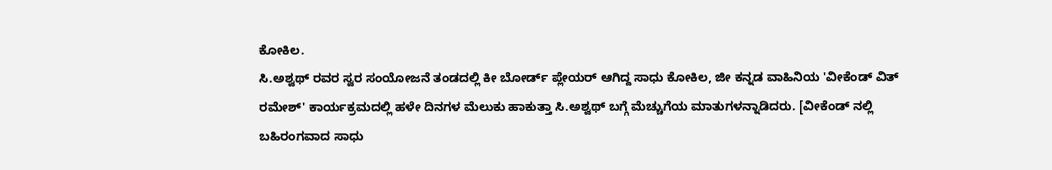ಕೋಕಿಲ.
ಸಿ.ಅಶ್ವಥ್ ರವರ ಸ್ವರ ಸಂಯೋಜನೆ ತಂಡದಲ್ಲಿ ಕೀ ಬೋರ್ಡ್ ಪ್ಲೇಯರ್ ಆಗಿದ್ದ ಸಾಧು ಕೋಕಿಲ, ಜೀ ಕನ್ನಡ ವಾಹಿನಿಯ 'ವೀಕೆಂಡ್ ವಿತ್ ರಮೇಶ್' ಕಾರ್ಯಕ್ರಮದಲ್ಲಿ ಹಳೇ ದಿನಗಳ ಮೆಲುಕು ಹಾಕುತ್ತಾ ಸಿ.ಅಶ್ವಥ್ ಬಗ್ಗೆ ಮೆಚ್ಚುಗೆಯ ಮಾತುಗಳನ್ನಾಡಿದರು. [ವೀಕೆಂಡ್ ನಲ್ಲಿ ಬಹಿರಂಗವಾದ ಸಾಧು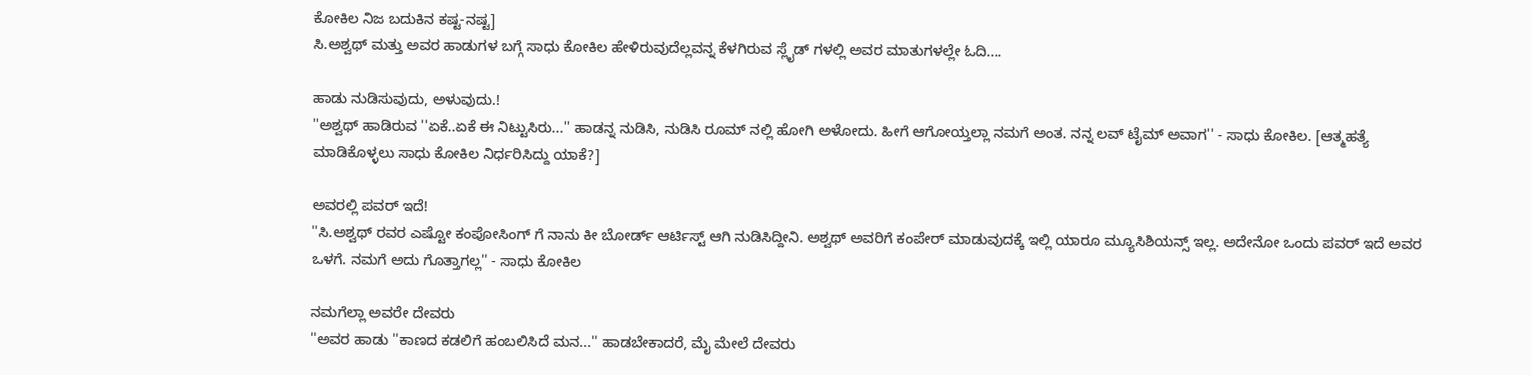ಕೋಕಿಲ ನಿಜ ಬದುಕಿನ ಕಷ್ಟ-ನಷ್ಟ]
ಸಿ.ಅಶ್ವಥ್ ಮತ್ತು ಅವರ ಹಾಡುಗಳ ಬಗ್ಗೆ ಸಾಧು ಕೋಕಿಲ ಹೇಳಿರುವುದೆಲ್ಲವನ್ನ ಕೆಳಗಿರುವ ಸ್ಲೈಡ್ ಗಳಲ್ಲಿ ಅವರ ಮಾತುಗಳಲ್ಲೇ ಓದಿ....

ಹಾಡು ನುಡಿಸುವುದು, ಅಳುವುದು.!
''ಅಶ್ವಥ್ ಹಾಡಿರುವ ''ಏಕೆ..ಏಕೆ ಈ ನಿಟ್ಟುಸಿರು...'' ಹಾಡನ್ನ ನುಡಿಸಿ, ನುಡಿಸಿ ರೂಮ್ ನಲ್ಲಿ ಹೋಗಿ ಅಳೋದು. ಹೀಗೆ ಆಗೋಯ್ತಲ್ಲಾ ನಮಗೆ ಅಂತ. ನನ್ನ ಲವ್ ಟೈಮ್ ಅವಾಗ'' - ಸಾಧು ಕೋಕಿಲ. [ಆತ್ಮಹತ್ಯೆ ಮಾಡಿಕೊಳ್ಳಲು ಸಾಧು ಕೋಕಿಲ ನಿರ್ಧರಿಸಿದ್ದು ಯಾಕೆ?]

ಅವರಲ್ಲಿ ಪವರ್ ಇದೆ!
''ಸಿ.ಅಶ್ವಥ್ ರವರ ಎಷ್ಟೋ ಕಂಪೋಸಿಂಗ್ ಗೆ ನಾನು ಕೀ ಬೋರ್ಡ್ ಆರ್ಟಿಸ್ಟ್ ಆಗಿ ನುಡಿಸಿದ್ದೀನಿ. ಅಶ್ವಥ್ ಅವರಿಗೆ ಕಂಪೇರ್ ಮಾಡುವುದಕ್ಕೆ ಇಲ್ಲಿ ಯಾರೂ ಮ್ಯೂಸಿಶಿಯನ್ಸ್ ಇಲ್ಲ. ಅದೇನೋ ಒಂದು ಪವರ್ ಇದೆ ಅವರ ಒಳಗೆ. ನಮಗೆ ಅದು ಗೊತ್ತಾಗಲ್ಲ'' - ಸಾಧು ಕೋಕಿಲ

ನಮಗೆಲ್ಲಾ ಅವರೇ ದೇವರು
''ಅವರ ಹಾಡು ''ಕಾಣದ ಕಡಲಿಗೆ ಹಂಬಲಿಸಿದೆ ಮನ...'' ಹಾಡಬೇಕಾದರೆ, ಮೈ ಮೇಲೆ ದೇವರು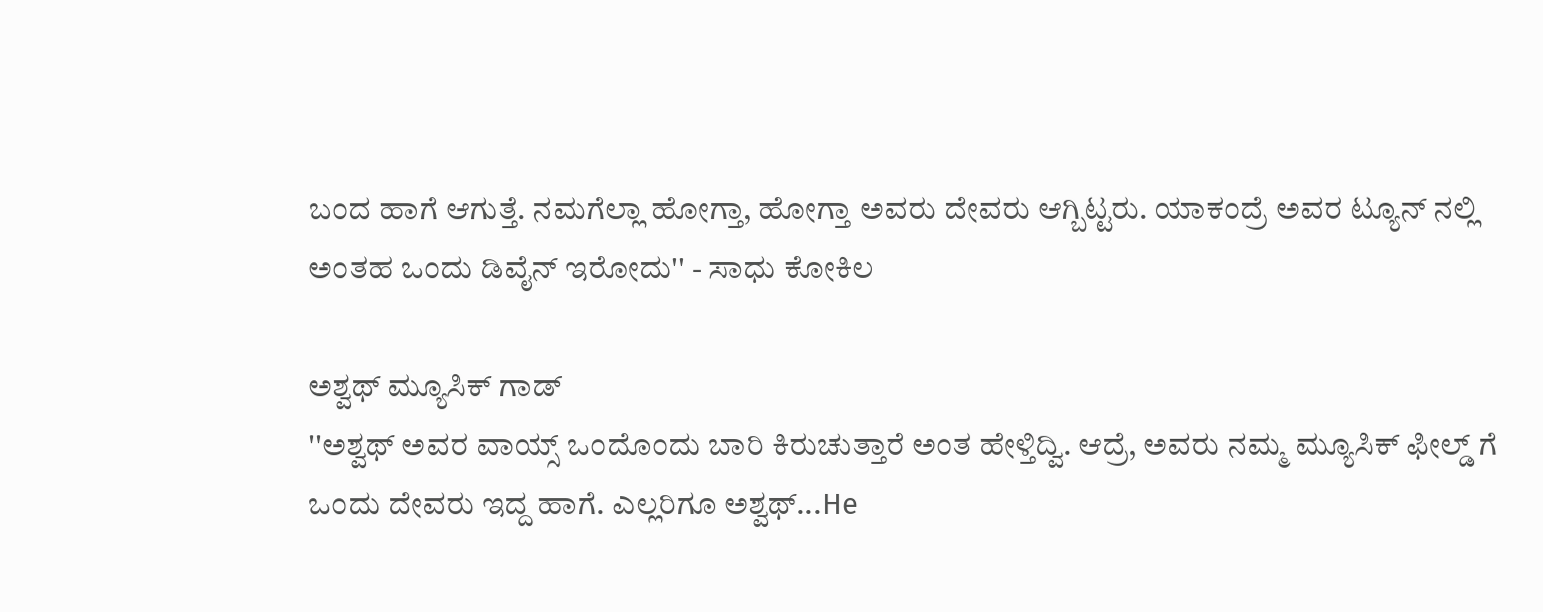ಬಂದ ಹಾಗೆ ಆಗುತ್ತೆ. ನಮಗೆಲ್ಲಾ ಹೋಗ್ತಾ, ಹೋಗ್ತಾ ಅವರು ದೇವರು ಆಗ್ಬಿಟ್ಟರು. ಯಾಕಂದ್ರೆ ಅವರ ಟ್ಯೂನ್ ನಲ್ಲಿ ಅಂತಹ ಒಂದು ಡಿವೈನ್ ಇರೋದು'' - ಸಾಧು ಕೋಕಿಲ

ಅಶ್ವಥ್ ಮ್ಯೂಸಿಕ್ ಗಾಡ್
''ಅಶ್ವಥ್ ಅವರ ವಾಯ್ಸ್ ಒಂದೊಂದು ಬಾರಿ ಕಿರುಚುತ್ತಾರೆ ಅಂತ ಹೇಳ್ತಿದ್ವಿ. ಆದ್ರೆ, ಅವರು ನಮ್ಮ ಮ್ಯೂಸಿಕ್ ಫೀಲ್ಡ್ ಗೆ ಒಂದು ದೇವರು ಇದ್ದ ಹಾಗೆ. ಎಲ್ಲರಿಗೂ ಅಶ್ವಥ್...He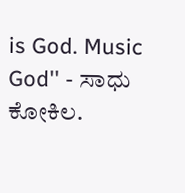is God. Music God'' - ಸಾಧು ಕೋಕಿಲ.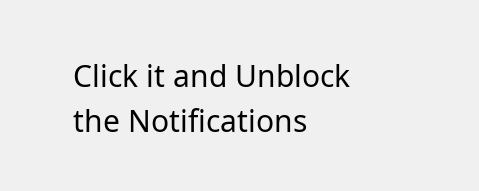Click it and Unblock the Notifications